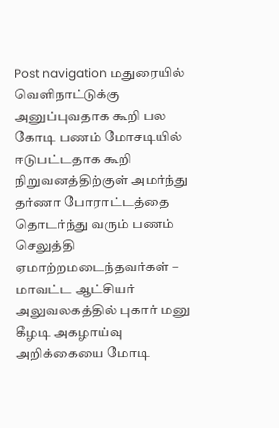Post navigation மதுரையில் வெளிநாட்டுக்கு அனுப்புவதாக கூறி பல கோடி பணம் மோசடியில் ஈடுபட்டதாக கூறி நிறுவனத்திற்குள் அமர்ந்து தர்ணா போராட்டத்தை தொடர்ந்து வரும் பணம் செலுத்தி ஏமாற்றமடைந்தவர்கள் – மாவட்ட ஆட்சியர் அலுவலகத்தில் புகார் மனு கீழடி அகழாய்வு அறிக்கையை மோடி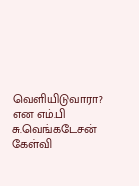வெளியிடுவாரா? என எம்.பி சு.வெங்கடேசன் கேள்வி